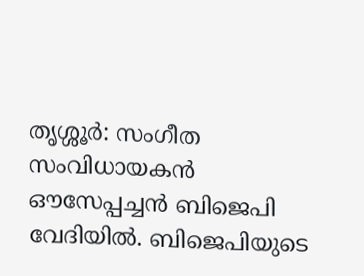തൃശ്ശൂര്‍: സംഗീത സംവിധായകന്‍ ഔസേപ്പച്ചന്‍ ബിജെപി വേദിയില്‍. ബിജെപിയുടെ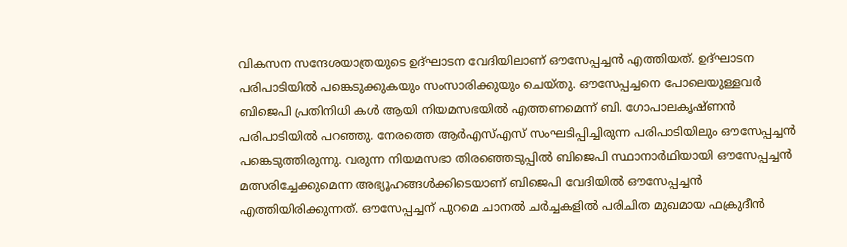വികസന സന്ദേശയാത്രയുടെ ഉദ്ഘാടന വേദിയിലാണ് ഔസേപ്പച്ചന്‍ എത്തിയത്. ഉദ്ഘാടന പരിപാടിയില്‍ പങ്കെടുക്കുകയും സംസാരിക്കുയും ചെയ്തു. ഔസേപ്പച്ചനെ പോലെയുള്ളവര്‍ ബിജെപി പ്രതിനിധി കള്‍ ആയി നിയമസഭയില്‍ എത്തണമെന്ന് ബി. ഗോപാലകൃഷ്ണന്‍ പരിപാടിയില്‍ പറഞ്ഞു. നേരത്തെ ആര്‍എസ്എസ് സംഘടിപ്പിച്ചിരുന്ന പരിപാടിയിലും ഔസേപ്പച്ചന്‍ പങ്കെടുത്തിരുന്നു. വരുന്ന നിയമസഭാ തിരഞ്ഞെടുപ്പില്‍ ബിജെപി സ്ഥാനാര്‍ഥിയായി ഔസേപ്പച്ചന്‍ മത്സരിച്ചേക്കുമെന്ന അഭ്യൂഹങ്ങള്‍ക്കിടെയാണ് ബിജെപി വേദിയില്‍ ഔസേപ്പച്ചന്‍ എത്തിയിരിക്കുന്നത്. ഔസേപ്പച്ചന് പുറമെ ചാനല്‍ ചര്‍ച്ചകളില്‍ പരിചിത മുഖമായ ഫക്രുദീന്‍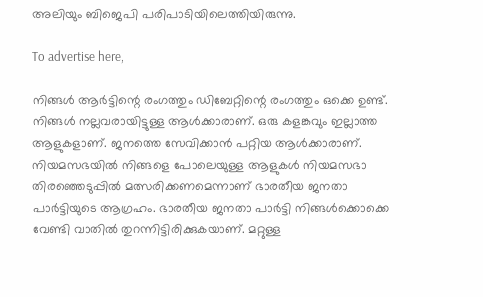അലിയും ബിജെപി പരിപാടിയിലെത്തിയിരുന്നു.

To advertise here,

നിങ്ങള്‍ ആര്‍ട്ടിന്റെ രംഗത്തും ഡിബേറ്റിന്റെ രംഗത്തും ഒക്കെ ഉണ്ട്. നിങ്ങള്‍ നല്ലവരായിട്ടുള്ള ആള്‍ക്കാരാണ്. ഒരു കളങ്കവും ഇല്ലാത്ത ആളുകളാണ്. ജനത്തെ സേവിക്കാന്‍ പറ്റിയ ആള്‍ക്കാരാണ്. നിയമസഭയില്‍ നിങ്ങളെ പോലെയുള്ള ആളുകള്‍ നിയമസഭാ തിരഞ്ഞെടുപ്പില്‍ മത്സരിക്കണമെന്നാണ് ഭാരതീയ ജനതാ പാര്‍ട്ടിയുടെ ആഗ്രഹം. ഭാരതീയ ജനതാ പാര്‍ട്ടി നിങ്ങള്‍ക്കൊക്കെ വേണ്ടി വാതില്‍ തുറന്നിട്ടിരിക്കുകയാണ്. മറ്റുള്ള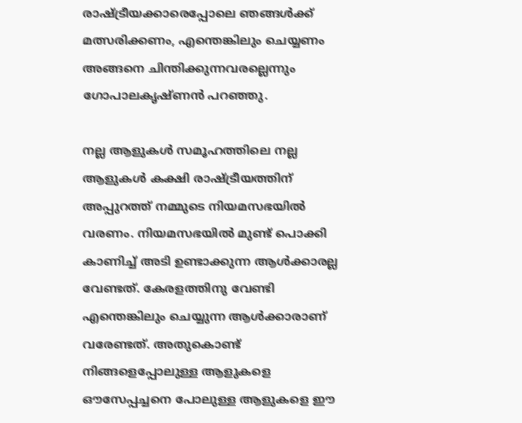രാഷ്ട്രീയക്കാരെപ്പോലെ ഞങ്ങള്‍ക്ക് മത്സരിക്കണം, എന്തെങ്കിലും ചെയ്യണം അങ്ങനെ ചിന്തിക്കുന്നവരല്ലെന്നും ഗോപാലകൃഷ്ണന്‍ പറഞ്ഞു.

നല്ല ആളുകള്‍ സമൂഹത്തിലെ നല്ല ആളുകള്‍ കക്ഷി രാഷ്ട്രീയത്തിന് അപ്പുറത്ത് നമ്മുടെ നിയമസഭയില്‍ വരണം. നിയമസഭയില്‍ മുണ്ട് പൊക്കി കാണിച്ച് അടി ഉണ്ടാക്കുന്ന ആള്‍ക്കാരല്ല വേണ്ടത്. കേരളത്തിനു വേണ്ടി എന്തെങ്കിലും ചെയ്യുന്ന ആള്‍ക്കാരാണ് വരേണ്ടത്. അതുകൊണ്ട് നിങ്ങളെപ്പോലുള്ള ആളുകളെ ഔസേപ്പച്ചനെ പോലുള്ള ആളുകളെ ഈ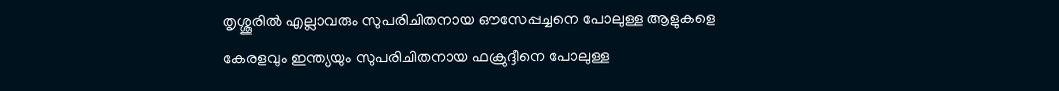തൃശ്ശൂരില്‍ എല്ലാവരും സുപരിചിതനായ ഔസേപ്പച്ചനെ പോലുള്ള ആളുകളെ കേരളവും ഇന്ത്യയും സുപരിചിതനായ ഫക്രുദ്ദീനെ പോലുള്ള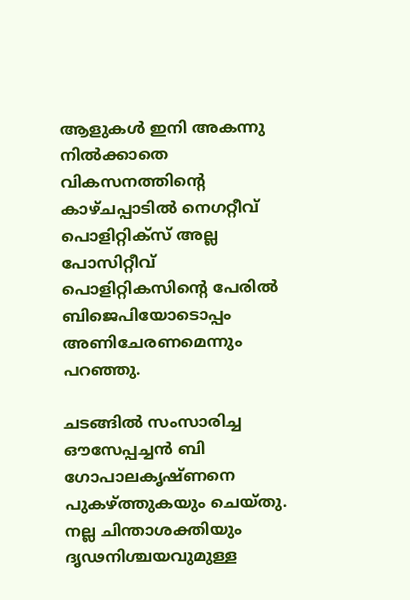ആളുകള്‍ ഇനി അകന്നു നില്‍ക്കാതെ വികസനത്തിന്റെ കാഴ്ചപ്പാടില്‍ നെഗറ്റീവ് പൊളിറ്റിക്‌സ് അല്ല പോസിറ്റീവ് പൊളിറ്റികസിന്റെ പേരില്‍ ബിജെപിയോടൊപ്പം അണിചേരണമെന്നും പറഞ്ഞു.

ചടങ്ങില്‍ സംസാരിച്ച ഔസേപ്പച്ചന്‍ ബി ഗോപാലകൃഷ്ണനെ പുകഴ്ത്തുകയും ചെയ്തു. നല്ല ചിന്താശക്തിയും ദൃഢനിശ്ചയവുമുള്ള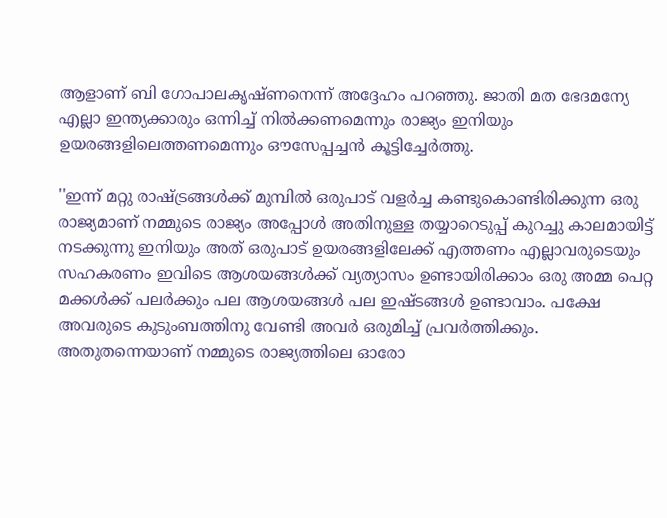ആളാണ് ബി ഗോപാലകൃഷ്ണനെന്ന് അദ്ദേഹം പറഞ്ഞു. ജാതി മത ഭേദമന്യേ എല്ലാ ഇന്ത്യക്കാരും ഒന്നിച്ച് നില്‍ക്കണമെന്നും രാജ്യം ഇനിയും ഉയരങ്ങളിലെത്തണമെന്നും ഔസേപ്പച്ചന്‍ കൂട്ടിച്ചേര്‍ത്തു.

''ഇന്ന് മറ്റു രാഷ്ട്രങ്ങള്‍ക്ക് മുമ്പില്‍ ഒരുപാട് വളര്‍ച്ച കണ്ടുകൊണ്ടിരിക്കുന്ന ഒരു രാജ്യമാണ് നമ്മുടെ രാജ്യം അപ്പോള്‍ അതിനുള്ള തയ്യാറെടുപ്പ് കുറച്ചു കാലമായിട്ട് നടക്കുന്നു ഇനിയും അത് ഒരുപാട് ഉയരങ്ങളിലേക്ക് എത്തണം എല്ലാവരുടെയും സഹകരണം ഇവിടെ ആശയങ്ങള്‍ക്ക് വ്യത്യാസം ഉണ്ടായിരിക്കാം ഒരു അമ്മ പെറ്റ മക്കള്‍ക്ക് പലര്‍ക്കും പല ആശയങ്ങള്‍ പല ഇഷ്ടങ്ങള്‍ ഉണ്ടാവാം. പക്ഷേ അവരുടെ കുടുംബത്തിനു വേണ്ടി അവര്‍ ഒരുമിച്ച് പ്രവര്‍ത്തിക്കും. അതുതന്നെയാണ് നമ്മുടെ രാജ്യത്തിലെ ഓരോ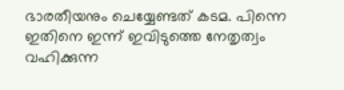ഭാരതീയനും ചെയ്യേണ്ടത് കടമ. പിന്നെ ഇതിനെ ഇന്ന് ഇവിടുത്തെ നേതൃത്വം വഹിക്കുന്ന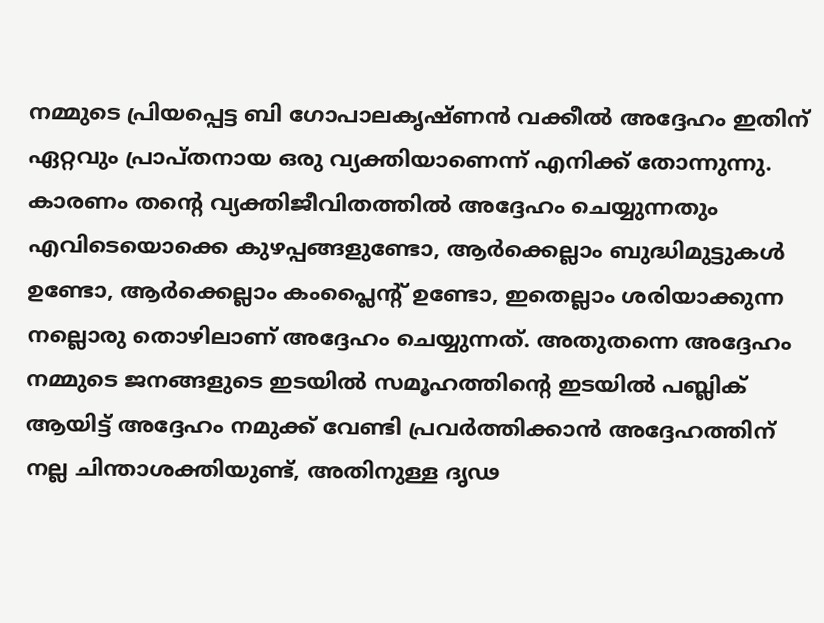നമ്മുടെ പ്രിയപ്പെട്ട ബി ഗോപാലകൃഷ്ണന്‍ വക്കീല്‍ അദ്ദേഹം ഇതിന് ഏറ്റവും പ്രാപ്തനായ ഒരു വ്യക്തിയാണെന്ന് എനിക്ക് തോന്നുന്നു. കാരണം തന്റെ വ്യക്തിജീവിതത്തില്‍ അദ്ദേഹം ചെയ്യുന്നതും എവിടെയൊക്കെ കുഴപ്പങ്ങളുണ്ടോ, ആര്‍ക്കെല്ലാം ബുദ്ധിമുട്ടുകള്‍ ഉണ്ടോ, ആര്‍ക്കെല്ലാം കംപ്ലൈന്റ് ഉണ്ടോ, ഇതെല്ലാം ശരിയാക്കുന്ന നല്ലൊരു തൊഴിലാണ് അദ്ദേഹം ചെയ്യുന്നത്. അതുതന്നെ അദ്ദേഹം നമ്മുടെ ജനങ്ങളുടെ ഇടയില്‍ സമൂഹത്തിന്റെ ഇടയില്‍ പബ്ലിക് ആയിട്ട് അദ്ദേഹം നമുക്ക് വേണ്ടി പ്രവര്‍ത്തിക്കാന്‍ അദ്ദേഹത്തിന് നല്ല ചിന്താശക്തിയുണ്ട്, അതിനുള്ള ദൃഢ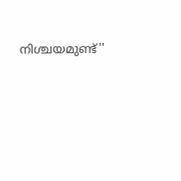നിശ്ചയമുണ്ട്''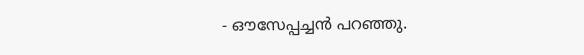- ഔസേപ്പച്ചന്‍ പറഞ്ഞു.